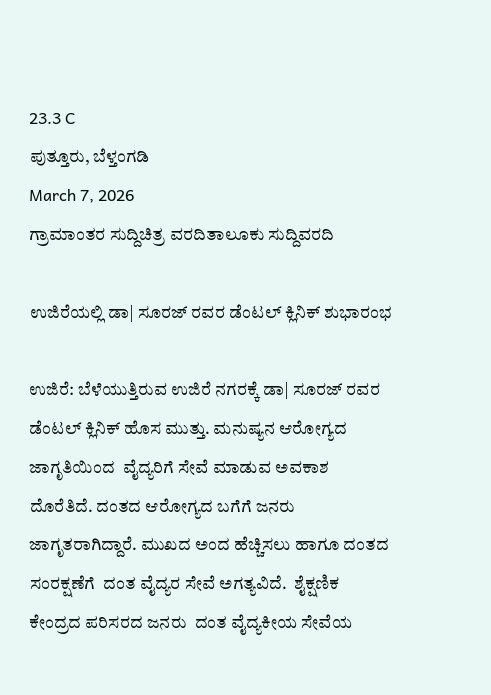23.3 C
ಪುತ್ತೂರು, ಬೆಳ್ತಂಗಡಿ
March 7, 2026
ಗ್ರಾಮಾಂತರ ಸುದ್ದಿಚಿತ್ರ ವರದಿತಾಲೂಕು ಸುದ್ದಿವರದಿ

ಉಜಿರೆಯಲ್ಲಿ ಡಾ| ಸೂರಜ್ ರವರ ಡೆಂಟಲ್ ಕ್ಲಿನಿಕ್ ಶುಭಾರಂಭ

ಉಜಿರೆ: ಬೆಳೆಯುತ್ತಿರುವ ಉಜಿರೆ ನಗರಕ್ಕೆ ಡಾ| ಸೂರಜ್ ರವರ  ಡೆಂಟಲ್ ಕ್ಲಿನಿಕ್ ಹೊಸ ಮುತ್ತು. ಮನುಷ್ಯನ ಆರೋಗ್ಯದ ಜಾಗೃತಿಯಿಂದ  ವೈದ್ಯರಿಗೆ ಸೇವೆ ಮಾಡುವ ಅವಕಾಶ ದೊರೆತಿದೆ. ದಂತದ ಆರೋಗ್ಯದ ಬಗೆಗೆ ಜನರು ಜಾಗೃತರಾಗಿದ್ದಾರೆ. ಮುಖದ ಅಂದ ಹೆಚ್ಚಿಸಲು ಹಾಗೂ ದಂತದ ಸಂರಕ್ಷಣೆಗೆ  ದಂತ ವೈದ್ಯರ ಸೇವೆ ಅಗತ್ಯವಿದೆ.  ಶೈಕ್ಷಣಿಕ ಕೇಂದ್ರದ ಪರಿಸರದ ಜನರು  ದಂತ ವೈದ್ಯಕೀಯ ಸೇವೆಯ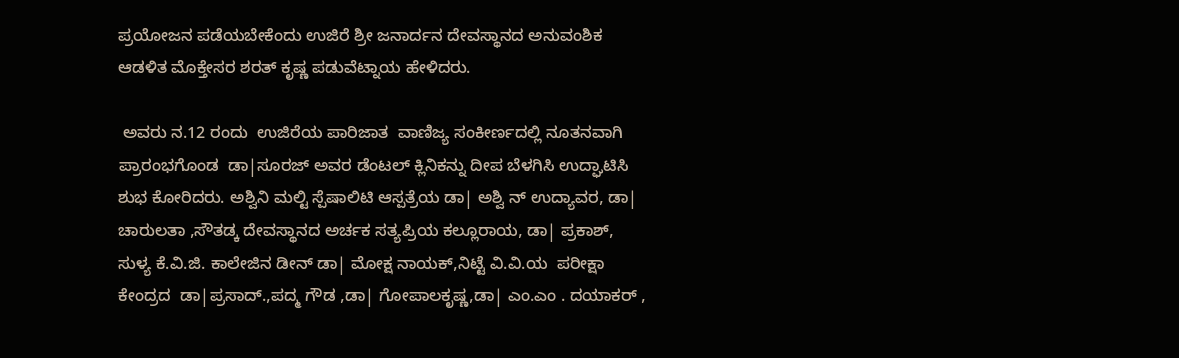ಪ್ರಯೋಜನ ಪಡೆಯಬೇಕೆಂದು ಉಜಿರೆ ಶ್ರೀ ಜನಾರ್ದನ ದೇವಸ್ಥಾನದ ಅನುವಂಶಿಕ ಆಡಳಿತ ಮೊಕ್ತೇಸರ ಶರತ್ ಕೃಷ್ಣ ಪಡುವೆಟ್ನಾಯ ಹೇಳಿದರು.

 ಅವರು ನ.12 ರಂದು  ಉಜಿರೆಯ ಪಾರಿಜಾತ  ವಾಣಿಜ್ಯ ಸಂಕೀರ್ಣದಲ್ಲಿ ನೂತನವಾಗಿ ಪ್ರಾರಂಭಗೊಂಡ  ಡಾ|ಸೂರಜ್ ಅವರ ಡೆಂಟಲ್ ಕ್ಲಿನಿಕನ್ನು ದೀಪ ಬೆಳಗಿಸಿ ಉದ್ಘಾಟಿಸಿ ಶುಭ ಕೋರಿದರು. ಅಶ್ವಿನಿ ಮಲ್ಟಿ ಸ್ಪೆಷಾಲಿಟಿ ಆಸ್ಪತ್ರೆಯ ಡಾ| ಅಶ್ವಿ ನ್ ಉದ್ಯಾವರ, ಡಾ| ಚಾರುಲತಾ ,ಸೌತಡ್ಕ ದೇವಸ್ಥಾನದ ಅರ್ಚಕ ಸತ್ಯಪ್ರಿಯ ಕಲ್ಲೂರಾಯ, ಡಾ| ಪ್ರಕಾಶ್, ಸುಳ್ಯ ಕೆ.ವಿ.ಜಿ. ಕಾಲೇಜಿನ ಡೀನ್ ಡಾ| ಮೋಕ್ಷ ನಾಯಕ್,ನಿಟ್ಟೆ ವಿ.ವಿ.ಯ  ಪರೀಕ್ಷಾ  ಕೇಂದ್ರದ  ಡಾ|ಪ್ರಸಾದ್.,ಪದ್ಮ ಗೌಡ ,ಡಾ| ಗೋಪಾಲಕೃಷ್ಣ,ಡಾ| ಎಂ.ಎಂ . ದಯಾಕರ್ ,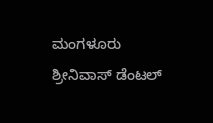ಮಂಗಳೂರು ಶ್ರೀನಿವಾಸ್ ಡೆಂಟಲ್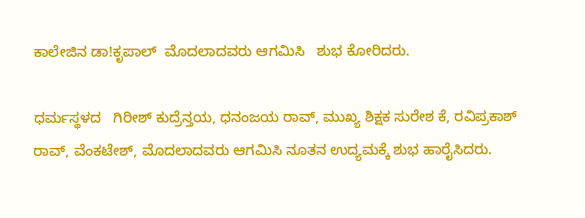ಕಾಲೇಜಿನ ಡಾ!ಕೃಪಾಲ್  ಮೊದಲಾದವರು ಆಗಮಿಸಿ   ಶುಭ ಕೋರಿದರು.

ಧರ್ಮಸ್ಥಳದ   ಗಿರೀಶ್ ಕುದ್ರೆನ್ತಯ, ಧನಂಜಯ ರಾವ್, ಮುಖ್ಯ ಶಿಕ್ಷಕ ಸುರೇಶ ಕೆ, ರವಿಪ್ರಕಾಶ್ ರಾವ್, ವೆಂಕಟೇಶ್, ಮೊದಲಾದವರು ಆಗಮಿಸಿ ನೂತನ ಉದ್ಯಮಕ್ಕೆ ಶುಭ ಹಾರೈಸಿದರು.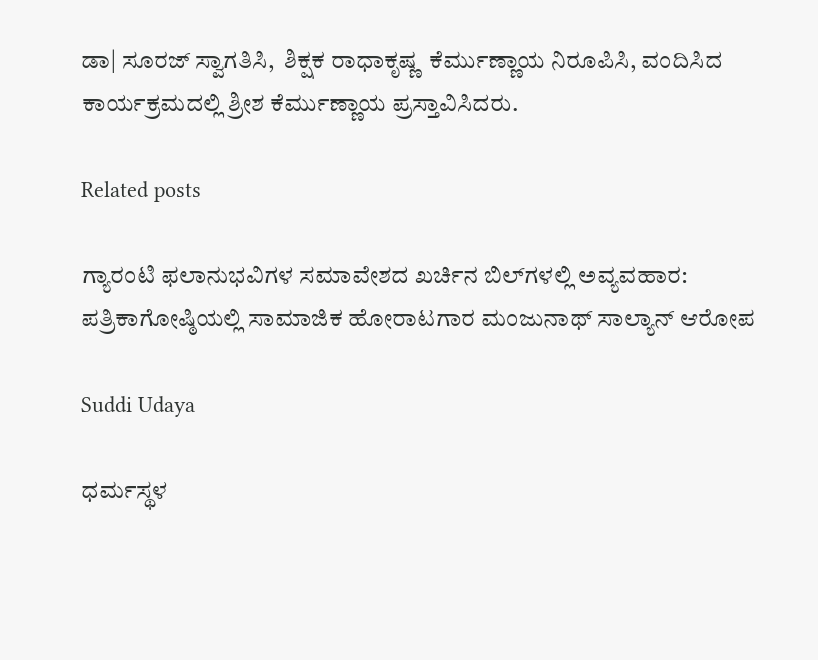ಡಾ| ಸೂರಜ್ ಸ್ವಾಗತಿಸಿ,  ಶಿಕ್ಷಕ ರಾಧಾಕೃಷ್ಣ  ಕೆರ್ಮುಣ್ಣಾಯ ನಿರೂಪಿಸಿ, ವಂದಿಸಿದ ಕಾರ್ಯಕ್ರಮದಲ್ಲಿ ಶ್ರೀಶ ಕೆರ್ಮುಣ್ಣಾಯ ಪ್ರಸ್ತಾವಿಸಿದರು.

Related posts

ಗ್ಯಾರಂಟಿ ಫಲಾನುಭವಿಗಳ ಸಮಾವೇಶದ ಖರ್ಚಿನ ಬಿಲ್‌ಗಳಲ್ಲಿ ಅವ್ಯವಹಾರ: ಪತ್ರಿಕಾಗೋಷ್ಠಿಯಲ್ಲಿ ಸಾಮಾಜಿಕ ಹೋರಾಟಗಾರ ಮಂಜುನಾಥ್ ಸಾಲ್ಯಾನ್ ಆರೋಪ

Suddi Udaya

ಧರ್ಮಸ್ಥಳ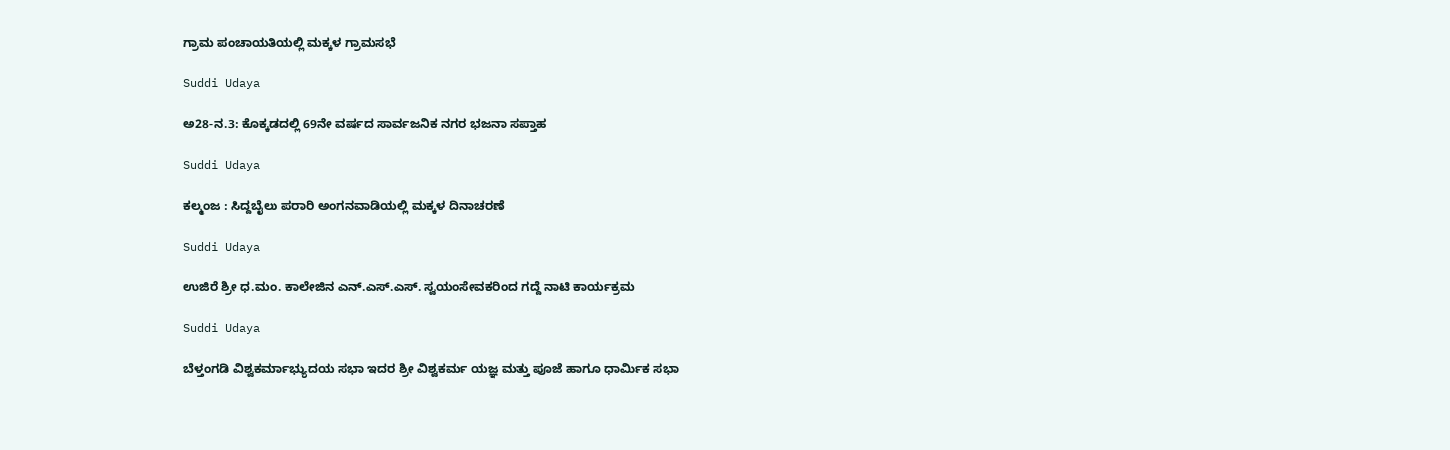ಗ್ರಾಮ ಪಂಚಾಯತಿಯಲ್ಲಿ ಮಕ್ಕಳ ಗ್ರಾಮಸಭೆ

Suddi Udaya

ಅ28-ನ.3: ಕೊಕ್ಕಡದಲ್ಲಿ 69ನೇ ವರ್ಷದ ಸಾರ್ವಜನಿಕ ನಗರ ಭಜನಾ ಸಪ್ತಾಹ

Suddi Udaya

ಕಲ್ಮಂಜ : ಸಿದ್ದಬೈಲು ಪರಾರಿ ಅಂಗನವಾಡಿಯಲ್ಲಿ ಮಕ್ಕಳ ದಿನಾಚರಣೆ

Suddi Udaya

ಉಜಿರೆ ಶ್ರೀ ಧ.ಮಂ. ಕಾಲೇಜಿನ ಎನ್.ಎಸ್.ಎಸ್. ಸ್ವಯಂಸೇವಕರಿಂದ ಗದ್ದೆ ನಾಟಿ ಕಾರ್ಯಕ್ರಮ

Suddi Udaya

ಬೆಳ್ತಂಗಡಿ ವಿಶ್ವಕರ್ಮಾಭ್ಯುದಯ ಸಭಾ ಇದರ ಶ್ರೀ ವಿಶ್ವಕರ್ಮ ಯಜ್ಞ ಮತ್ತು ಪೂಜೆ ಹಾಗೂ ಧಾರ್ಮಿಕ ಸಭಾ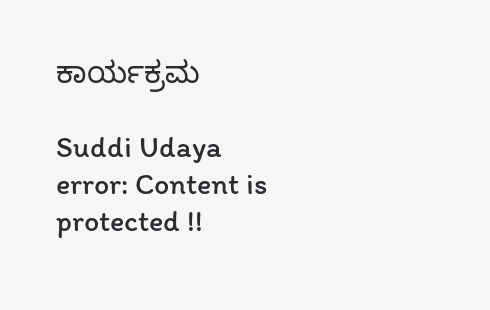ಕಾರ್ಯಕ್ರಮ

Suddi Udaya
error: Content is protected !!